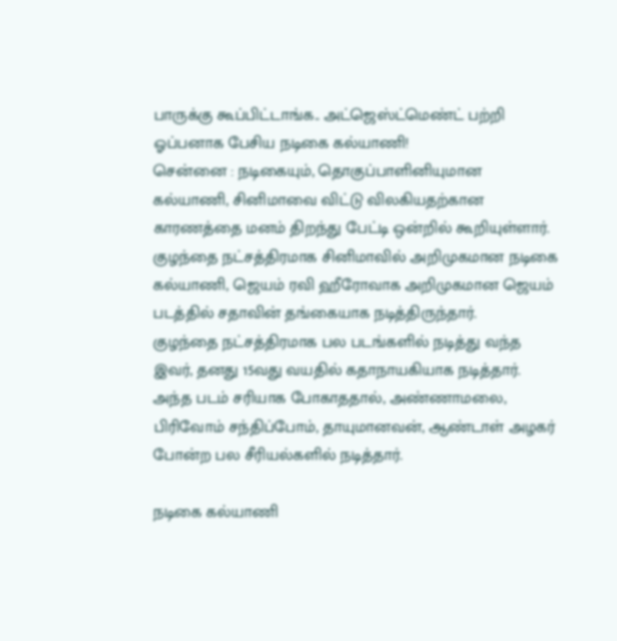பாருக்கு கூப்பிட்டாங்க.. அட்ஜெஸ்ட்மெண்ட் பற்றி ஓப்பனாக பேசிய நடிகை கல்யாணி!
சென்னை : நடிகையும், தொகுப்பாளினியுமான கல்யாணி, சினிமாவை விட்டு விலகியதற்கான காரணத்தை மனம் திறந்து பேட்டி ஒன்றில் கூறியுள்ளார்.
குழந்தை நட்சத்திரமாக சினிமாவில் அறிமுகமான நடிகை கல்யாணி, ஜெயம் ரவி ஹீரோவாக அறிமுகமான ஜெயம் படத்தில் சதாவின் தங்கையாக நடித்திருந்தார்.
குழந்தை நட்சத்திரமாக பல படங்களில் நடித்து வந்த இவர், தனது 15வது வயதில் கதாநாயகியாக நடித்தார். அந்த படம் சரியாக போகாததால், அண்ணாமலை, பிரிவோம் சந்திப்போம், தாயுமானவன், ஆண்டாள் அழகர் போன்ற பல சீரியல்களில் நடித்தார்.

நடிகை கல்யாணி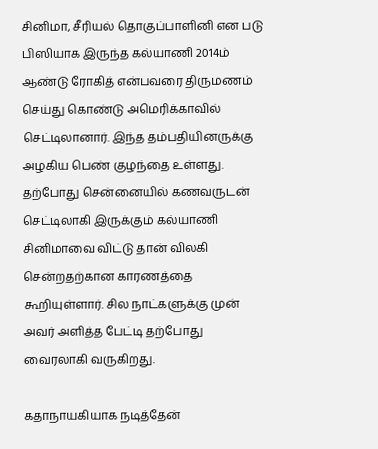சினிமா, சீரியல் தொகுப்பாளினி என படு பிஸியாக இருந்த கல்யாணி 2014ம் ஆண்டு ரோகித் என்பவரை திருமணம் செய்து கொண்டு அமெரிக்காவில் செட்டிலானார். இந்த தம்பதியினருக்கு அழகிய பெண் குழந்தை உள்ளது. தற்போது சென்னையில் கணவருடன் செட்டிலாகி இருக்கும் கல்யாணி சினிமாவை விட்டு தான் விலகி சென்றதற்கான காரணத்தை கூறியுள்ளார். சில நாட்களுக்கு முன் அவர் அளித்த பேட்டி தற்போது வைரலாகி வருகிறது.

கதாநாயகியாக நடித்தேன்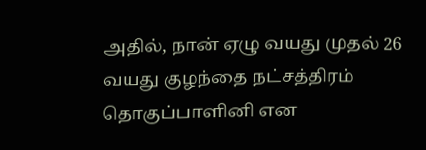அதில், நான் ஏழு வயது முதல் 26 வயது குழந்தை நட்சத்திரம் தொகுப்பாளினி என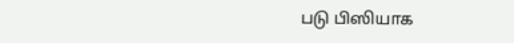படு பிஸியாக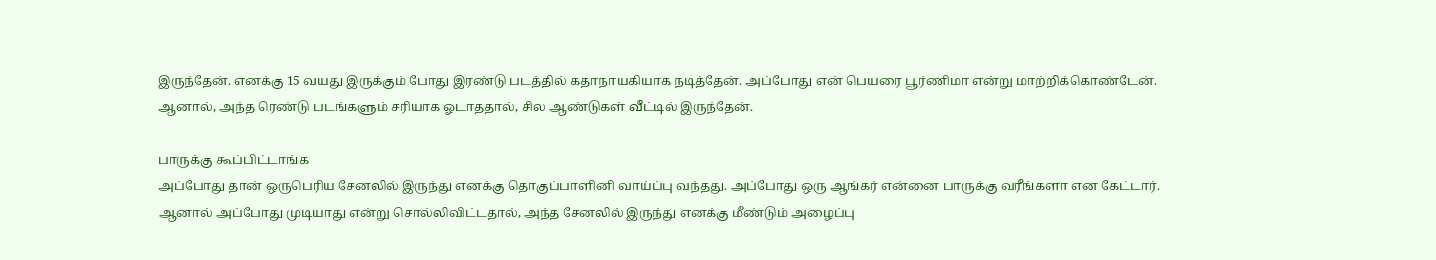இருந்தேன். எனக்கு 15 வயது இருக்கும் போது இரண்டு படத்தில் கதாநாயகியாக நடித்தேன். அப்போது என் பெயரை பூர்ணிமா என்று மாற்றிக்கொண்டேன். ஆனால், அந்த ரெண்டு படங்களும் சரியாக ஓடாததால், சில ஆண்டுகள் வீட்டில் இருந்தேன்.

பாருக்கு கூப்பிட்டாங்க
அப்போது தான் ஒருபெரிய சேனலில் இருந்து எனக்கு தொகுப்பாளினி வாய்ப்பு வந்தது. அப்போது ஒரு ஆங்கர் என்னை பாருக்கு வரீங்களா என கேட்டார். ஆனால் அப்போது முடியாது என்று சொல்லிவிட்டதால், அந்த சேனலில் இருந்து எனக்கு மீண்டும் அழைப்பு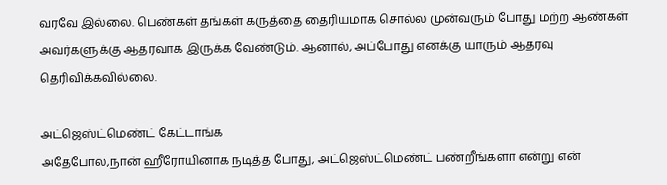வரவே இல்லை. பெண்கள் தங்கள் கருத்தை தைரியமாக சொல்ல முன்வரும் போது மற்ற ஆண்கள் அவர்களுக்கு ஆதரவாக இருக்க வேண்டும். ஆனால், அப்போது எனக்கு யாரும் ஆதரவு தெரிவிக்கவில்லை.

அட்ஜெஸ்ட்மெண்ட் கேட்டாங்க
அதேபோல,நான் ஹீரோயினாக நடித்த போது, அட்ஜெஸ்ட்மெண்ட் பண்றீங்களா என்று என்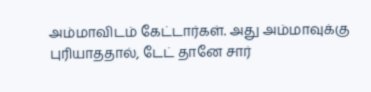அம்மாவிடம் கேட்டார்கள். அது அம்மாவுக்கு புரியாததால், டேட் தானே சார்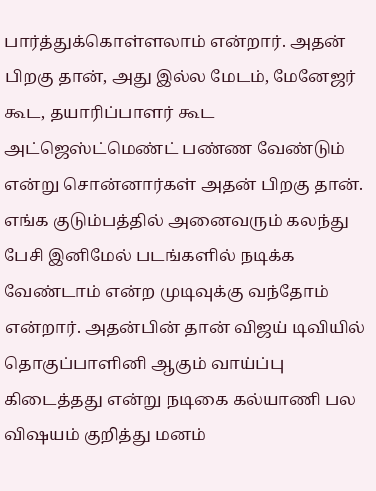பார்த்துக்கொள்ளலாம் என்றார். அதன் பிறகு தான், அது இல்ல மேடம், மேனேஜர் கூட, தயாரிப்பாளர் கூட அட்ஜெஸ்ட்மெண்ட் பண்ண வேண்டும் என்று சொன்னார்கள் அதன் பிறகு தான். எங்க குடும்பத்தில் அனைவரும் கலந்து பேசி இனிமேல் படங்களில் நடிக்க வேண்டாம் என்ற முடிவுக்கு வந்தோம் என்றார். அதன்பின் தான் விஜய் டிவியில் தொகுப்பாளினி ஆகும் வாய்ப்பு கிடைத்தது என்று நடிகை கல்யாணி பல விஷயம் குறித்து மனம்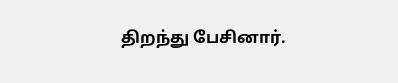திறந்து பேசினார்.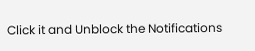Click it and Unblock the Notifications